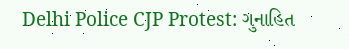Delhi Police CJP Protest: ગુનાહિત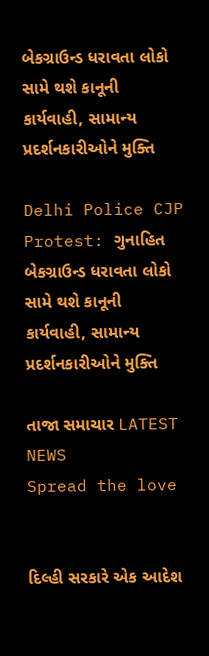બેકગ્રાઉન્ડ ધરાવતા લોકો સામે થશે કાનૂની કાર્યવાહી, સામાન્ય પ્રદર્શનકારીઓને મુક્તિ

Delhi Police CJP Protest: ગુનાહિત બેકગ્રાઉન્ડ ધરાવતા લોકો સામે થશે કાનૂની કાર્યવાહી, સામાન્ય પ્રદર્શનકારીઓને મુક્તિ

તાજા સમાચાર LATEST NEWS
Spread the love


દિલ્હી સરકારે એક આદેશ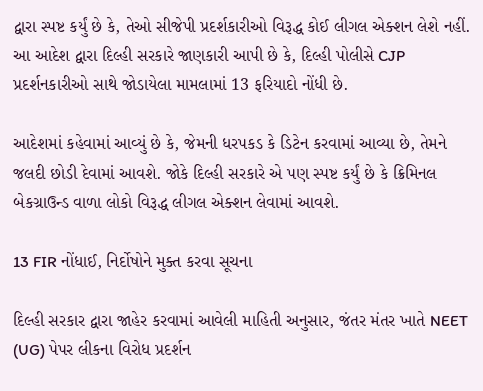દ્વારા સ્પષ્ટ કર્યું છે કે, તેઓ સીજેપી પ્રદર્શકારીઓ વિરૂદ્ધ કોઈ લીગલ એક્શન લેશે નહીં. આ આદેશ દ્વારા દિલ્હી સરકારે જાણકારી આપી છે કે, દિલ્હી પોલીસે CJP પ્રદર્શનકારીઓ સાથે જોડાયેલા મામલામાં 13 ફરિયાદો નોંધી છે.

આદેશમાં કહેવામાં આવ્યું છે કે, જેમની ધરપકડ કે ડિટેન કરવામાં આવ્યા છે, તેમને જલદી છોડી દેવામાં આવશે. જોકે દિલ્હી સરકારે એ પણ સ્પષ્ટ કર્યું છે કે ક્રિમિનલ બેકગ્રાઉન્ડ વાળા લોકો વિરૂદ્ધ લીગલ એક્શન લેવામાં આવશે.

13 FIR નોંધાઈ, નિર્દોષોને મુક્ત કરવા સૂચના

દિલ્હી સરકાર દ્વારા જાહેર કરવામાં આવેલી માહિતી અનુસાર, જંતર મંતર ખાતે NEET (UG) પેપર લીકના વિરોધ પ્રદર્શન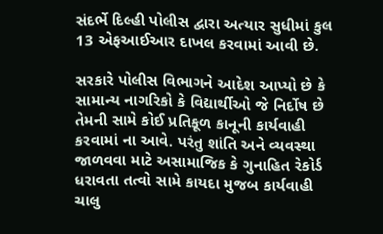સંદર્ભે દિલ્હી પોલીસ દ્વારા અત્યાર સુધીમાં કુલ 13 એફઆઈઆર દાખલ કરવામાં આવી છે.

સરકારે પોલીસ વિભાગને આદેશ આપ્યો છે કે સામાન્ય નાગરિકો કે વિદ્યાર્થીઓ જે નિર્દોષ છે તેમની સામે કોઈ પ્રતિકૂળ કાનૂની કાર્યવાહી કરવામાં ના આવે. પરંતુ શાંતિ અને વ્યવસ્થા જાળવવા માટે અસામાજિક કે ગુનાહિત રેકોર્ડ ધરાવતા તત્વો સામે કાયદા મુજબ કાર્યવાહી ચાલુ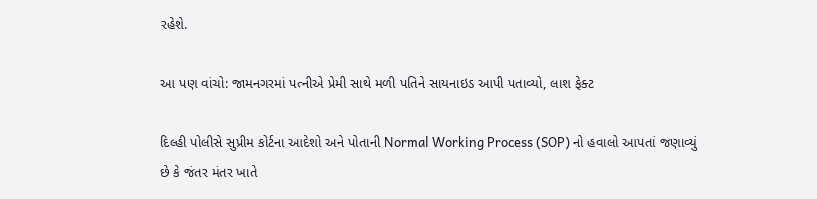રહેશે.

આ પણ વાંચો: જામનગરમાં પત્નીએ પ્રેમી સાથે મળી પતિને સાયનાઇડ આપી પતાવ્યો, લાશ ફેક્ટ

દિલ્હી પોલીસે સુપ્રીમ કોર્ટના આદેશો અને પોતાની Normal Working Process (SOP) નો હવાલો આપતાં જણાવ્યું છે કે જંતર મંતર ખાતે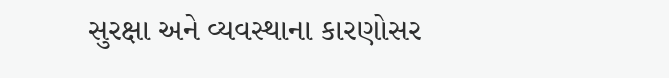સુરક્ષા અને વ્યવસ્થાના કારણોસર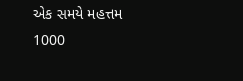એક સમયે મહત્તમ 1000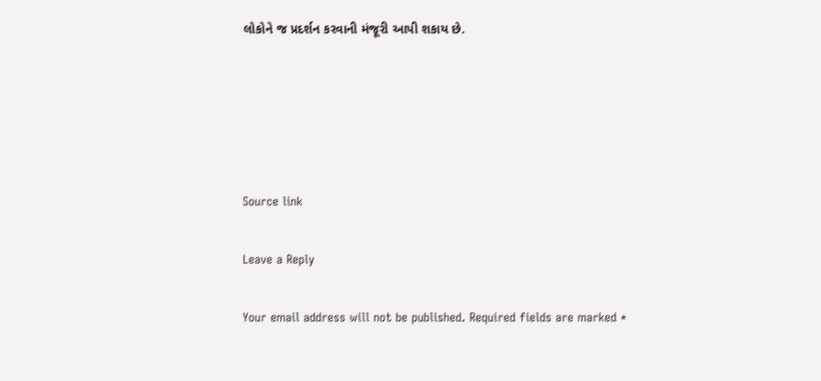લોકોને જ પ્રદર્શન કરવાની મંજૂરી આપી શકાય છે.





Source link

Leave a Reply

Your email address will not be published. Required fields are marked *